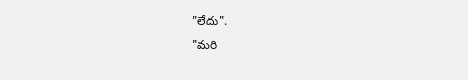"లేదు".
"మరి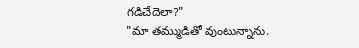గడిచేదెలా?"
"మా తమ్ముడితో వుంటున్నాను.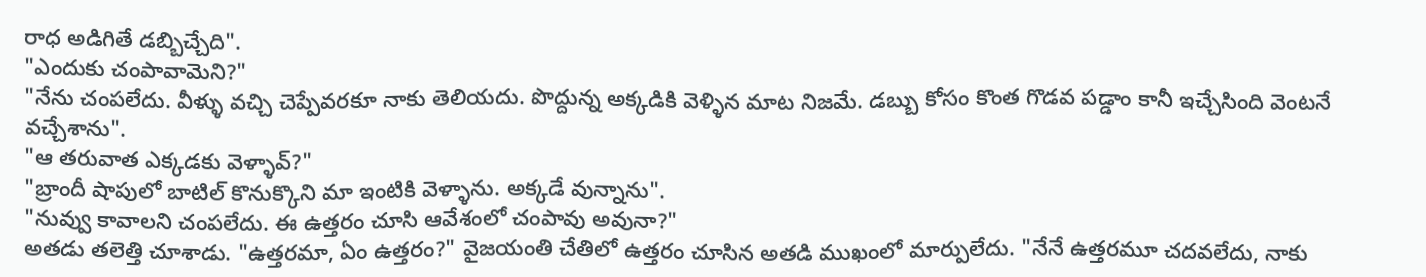రాధ అడిగితే డబ్బిచ్చేది".
"ఎందుకు చంపావామెని?"
"నేను చంపలేదు. వీళ్ళు వచ్చి చెప్పేవరకూ నాకు తెలియదు. పొద్దున్న అక్కడికి వెళ్ళిన మాట నిజమే. డబ్బు కోసం కొంత గొడవ పడ్డాం కానీ ఇచ్చేసింది వెంటనే వచ్చేశాను".
"ఆ తరువాత ఎక్కడకు వెళ్ళావ్?"
"బ్రాందీ షాపులో బాటిల్ కొనుక్కొని మా ఇంటికి వెళ్ళాను. అక్కడే వున్నాను".
"నువ్వు కావాలని చంపలేదు. ఈ ఉత్తరం చూసి ఆవేశంలో చంపావు అవునా?"
అతడు తలెత్తి చూశాడు. "ఉత్తరమా, ఏం ఉత్తరం?" వైజయంతి చేతిలో ఉత్తరం చూసిన అతడి ముఖంలో మార్పులేదు. "నేనే ఉత్తరమూ చదవలేదు, నాకు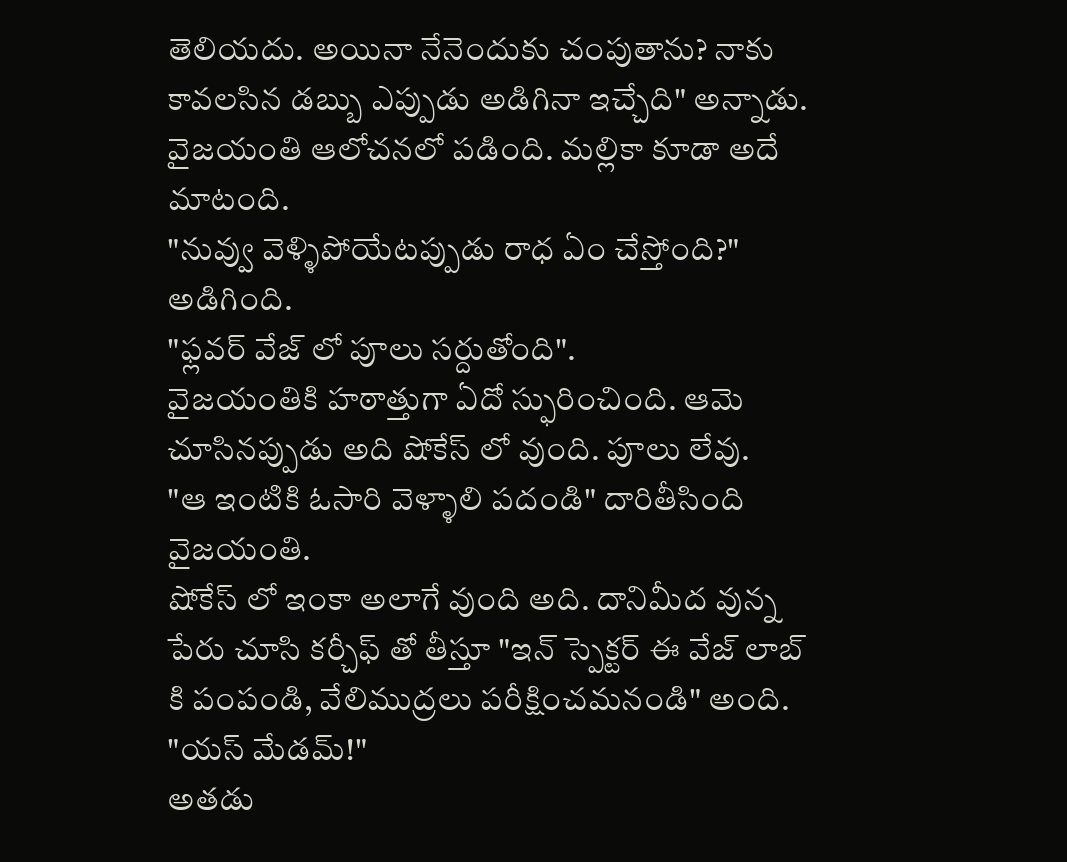తెలియదు. అయినా నేనెందుకు చంపుతాను? నాకు కావలసిన డబ్బు ఎప్పుడు అడిగినా ఇచ్చేది" అన్నాడు.
వైజయంతి ఆలోచనలో పడింది. మల్లికా కూడా అదే మాటంది.
"నువ్వు వెళ్ళిపోయేటప్పుడు రాధ ఏం చేస్తోంది?" అడిగింది.
"ఫ్లవర్ వేజ్ లో పూలు సర్దుతోంది".
వైజయంతికి హఠాత్తుగా ఏదో స్ఫురించింది. ఆమె చూసినప్పుడు అది షోకేస్ లో వుంది. పూలు లేవు.
"ఆ ఇంటికి ఓసారి వెళ్ళాలి పదండి" దారితీసింది వైజయంతి.
షోకేస్ లో ఇంకా అలాగే వుంది అది. దానిమీద వున్న పేరు చూసి కర్చీఫ్ తో తీస్తూ "ఇన్ స్పెక్టర్ ఈ వేజ్ లాబ్ కి పంపండి, వేలిముద్రలు పరీక్షించమనండి" అంది.
"యస్ మేడమ్!"
అతడు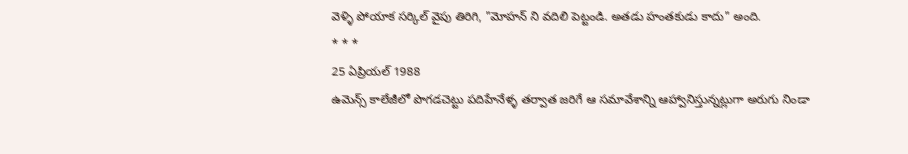వెళ్ళి పోయాక సర్కిల్ వైపు తిరిగి, "మోహన్ ని వదిలి పెట్టండి. అతడు హంతకుడు కాదు" అంది.
* * *
25 ఏప్రియల్ 1988
ఉమెన్స్ కాలేజీలో పొగడచెట్టు పదిహేనేళ్ళ తర్వాత జరిగే ఆ సమావేశాన్ని ఆహ్వానిస్తున్నట్లుగా అరుగు నిండా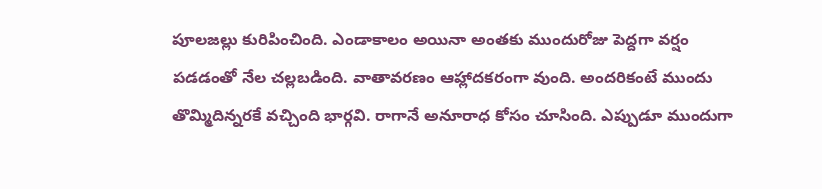పూలజల్లు కురిపించింది. ఎండాకాలం అయినా అంతకు ముందురోజు పెద్దగా వర్షం పడడంతో నేల చల్లబడింది. వాతావరణం ఆహ్లాదకరంగా వుంది. అందరికంటే ముందు తొమ్మిదిన్నరకే వచ్చింది భార్గవి. రాగానే అనూరాధ కోసం చూసింది. ఎప్పుడూ ముందుగా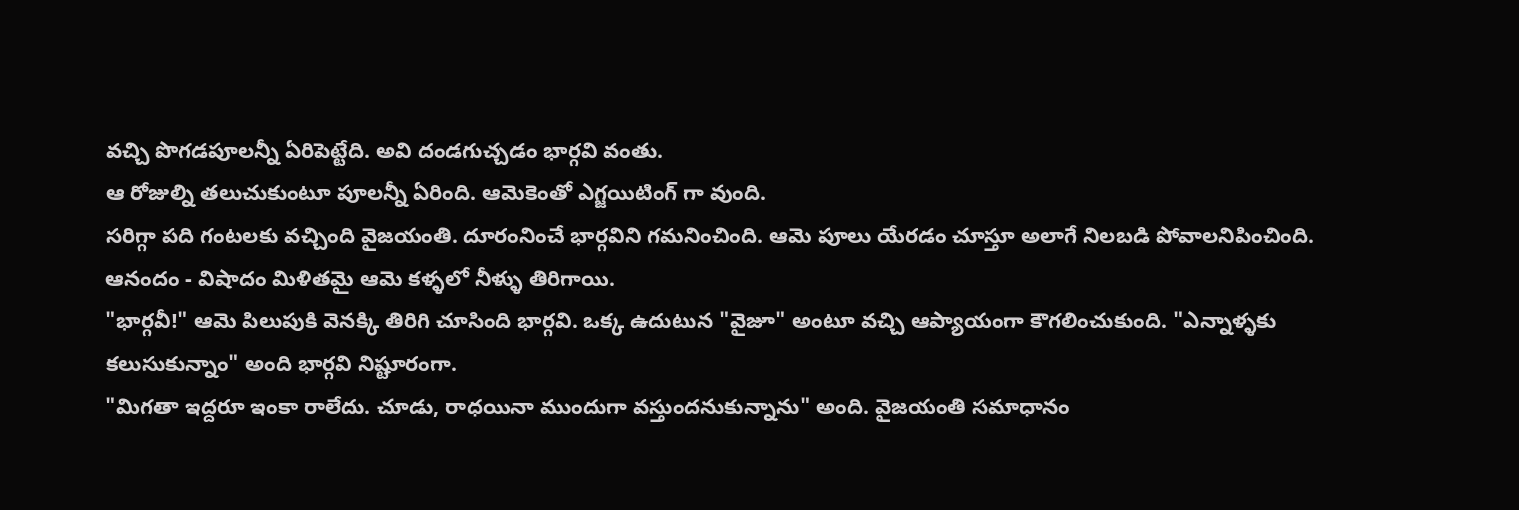వచ్చి పొగడపూలన్నీ ఏరిపెట్టేది. అవి దండగుచ్చడం భార్గవి వంతు.
ఆ రోజుల్ని తలుచుకుంటూ పూలన్నీ ఏరింది. ఆమెకెంతో ఎగ్జయిటింగ్ గా వుంది.
సరిగ్గా పది గంటలకు వచ్చింది వైజయంతి. దూరంనించే భార్గవిని గమనించింది. ఆమె పూలు యేరడం చూస్తూ అలాగే నిలబడి పోవాలనిపించింది.
ఆనందం - విషాదం మిళితమై ఆమె కళ్ళలో నీళ్ళు తిరిగాయి.
"భార్గవీ!" ఆమె పిలుపుకి వెనక్కి తిరిగి చూసింది భార్గవి. ఒక్క ఉదుటున "వైజూ" అంటూ వచ్చి ఆప్యాయంగా కౌగలించుకుంది. "ఎన్నాళ్ళకు కలుసుకున్నాం" అంది భార్గవి నిష్టూరంగా.
"మిగతా ఇద్దరూ ఇంకా రాలేదు. చూడు, రాధయినా ముందుగా వస్తుందనుకున్నాను" అంది. వైజయంతి సమాధానం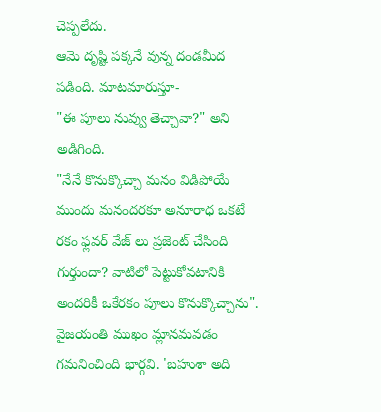చెప్పలేదు.
ఆమె దృష్టి పక్కనే వున్న దండమీద పడింది. మాటమారుస్తూ-
"ఈ పూలు నువ్వు తెచ్చావా?" అని అడిగింది.
"నేనే కొనుక్కొచ్చా మనం విడిపోయే ముందు మనందరకూ అనూరాధ ఒకటే రకం ఫ్లవర్ వేజ్ లు ప్రజెంట్ చేసింది గుర్తుందా? వాటిలో పెట్టుకోవటానికి అందరికీ ఒకేరకం పూలు కొనుక్కొచ్చాను".
వైజయంతి ముఖం మ్లానమవడం గమనించింది భార్గవి. 'బహుశా అది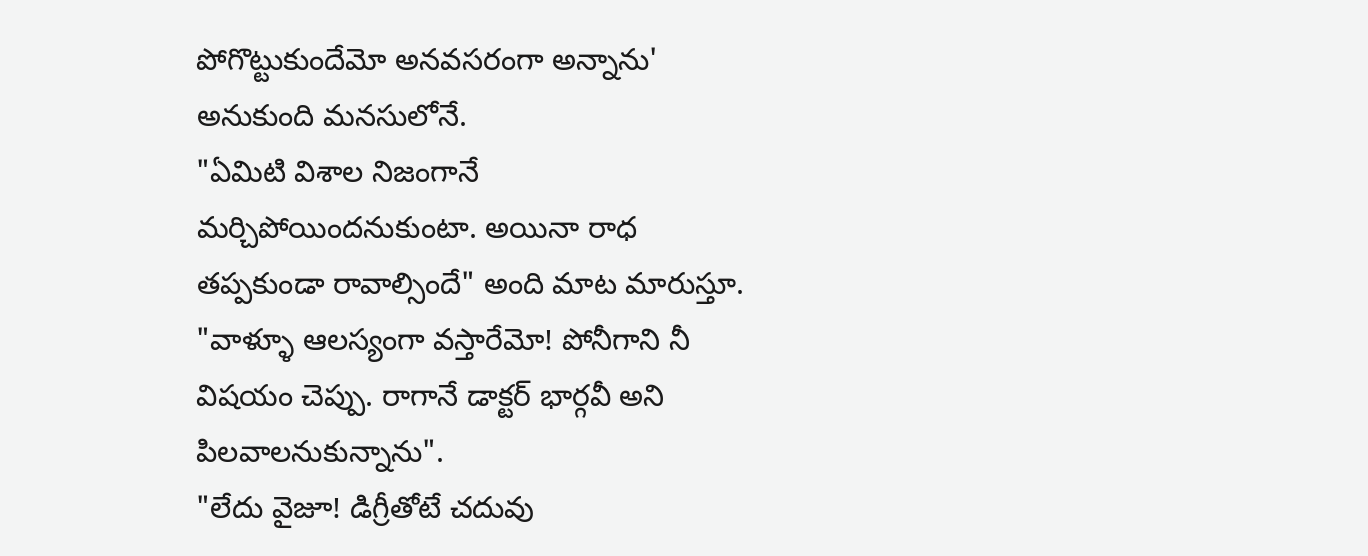పోగొట్టుకుందేమో అనవసరంగా అన్నాను' అనుకుంది మనసులోనే.
"ఏమిటి విశాల నిజంగానే మర్చిపోయిందనుకుంటా. అయినా రాధ తప్పకుండా రావాల్సిందే" అంది మాట మారుస్తూ.
"వాళ్ళూ ఆలస్యంగా వస్తారేమో! పోనీగాని నీ విషయం చెప్పు. రాగానే డాక్టర్ భార్గవీ అని పిలవాలనుకున్నాను".
"లేదు వైజూ! డిగ్రీతోటే చదువు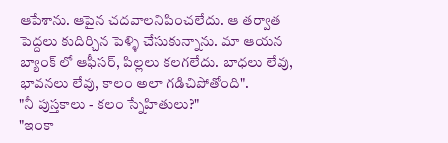ఆపేశాను. ఆపైన చదవాలనిపించలేదు. ఆ తర్వాత పెద్దలు కుదిర్చిన పెళ్ళి చేసుకున్నాను. మా ఆయన బ్యాంక్ లో ఆఫీసర్, పిల్లలు కలగలేదు. బాధలు లేవు, భావనలు లేవు, కాలం అలా గడిచిపోతోంది".
"నీ పుస్తకాలు - కలం స్నేహితులు?"
"ఇంకా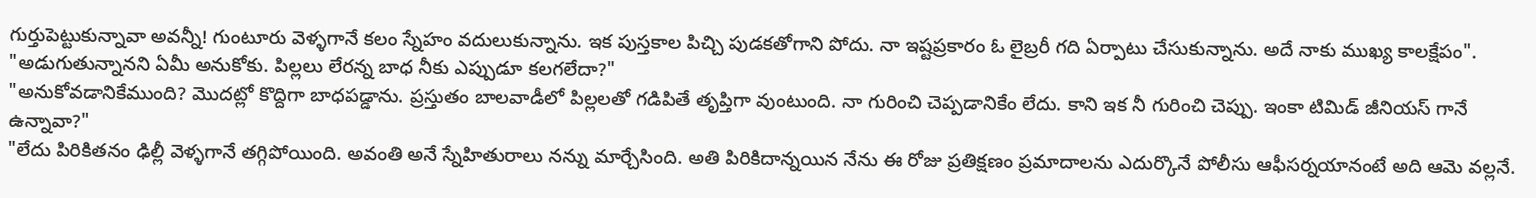గుర్తుపెట్టుకున్నావా అవన్నీ! గుంటూరు వెళ్ళగానే కలం స్నేహం వదులుకున్నాను. ఇక పుస్తకాల పిచ్చి పుడకతోగాని పోదు. నా ఇష్టప్రకారం ఓ లైబ్రరీ గది ఏర్పాటు చేసుకున్నాను. అదే నాకు ముఖ్య కాలక్షేపం".
"అడుగుతున్నానని ఏమీ అనుకోకు. పిల్లలు లేరన్న బాధ నీకు ఎప్పుడూ కలగలేదా?"
"అనుకోవడానికేముంది? మొదట్లో కొద్దిగా బాధపడ్డాను. ప్రస్తుతం బాలవాడీలో పిల్లలతో గడిపితే తృప్తిగా వుంటుంది. నా గురించి చెప్పడానికేం లేదు. కాని ఇక నీ గురించి చెప్పు. ఇంకా టిమిడ్ జీనియస్ గానే ఉన్నావా?"
"లేదు పిరికితనం ఢిల్లీ వెళ్ళగానే తగ్గిపోయింది. అవంతి అనే స్నేహితురాలు నన్ను మార్చేసింది. అతి పిరికిదాన్నయిన నేను ఈ రోజు ప్రతిక్షణం ప్రమాదాలను ఎదుర్కొనే పోలీసు ఆఫీసర్నయానంటే అది ఆమె వల్లనే.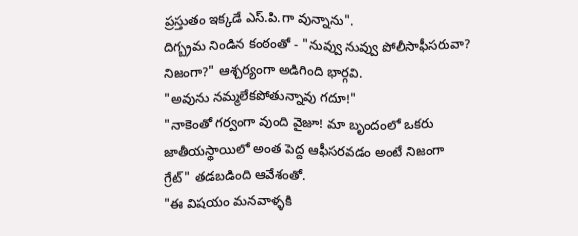ప్రస్తుతం ఇక్కడే ఎస్.పి.గా వున్నాను".
దిగ్బ్రమ నిండిన కంఠంతో - "నువ్వు నువ్వు పోలీసాఫీసరువా? నిజంగా?" ఆశ్చర్యంగా అడిగింది భార్గవి.
"అవును నమ్మలేకపోతున్నావు గదూ!"
"నాకెంతో గర్వంగా వుంది వైజూ! మా బృందంలో ఒకరు జాతీయస్థాయిలో అంత పెద్ద ఆఫీసరవడం అంటే నిజంగా గ్రేట్" తడబడింది ఆవేశంతో.
"ఈ విషయం మనవాళ్ళకి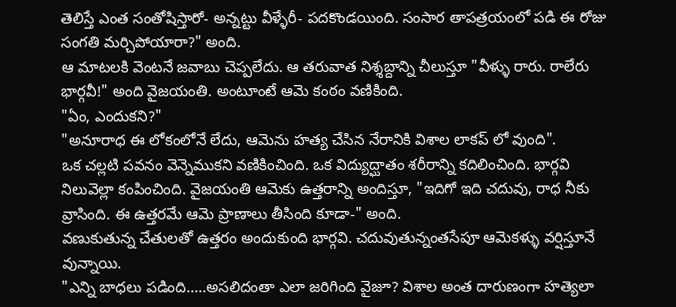తెలిస్తే ఎంత సంతోషిస్తారో- అన్నట్టు వీళ్ళేరీ- పదకొండయింది. సంసార తాపత్రయంలో పడి ఈ రోజు సంగతి మర్చిపోయారా?" అంది.
ఆ మాటలకి వెంటనే జవాబు చెప్పలేదు. ఆ తరువాత నిశ్శబ్దాన్ని చీలుస్తూ "వీళ్ళు రారు. రాలేరు భార్గవీ!" అంది వైజయంతి. అంటూంటే ఆమె కంఠం వణికింది.
"ఏం, ఎందుకని?"
"అనూరాధ ఈ లోకంలోనే లేదు, ఆమెను హత్య చేసిన నేరానికి విశాల లాకప్ లో వుంది".
ఒక చల్లటి పవనం వెన్నెముకని వణికించింది. ఒక విద్యుద్ఘాతం శరీరాన్ని కదిలించింది. భార్గవి నిలువెల్లా కంపించింది. వైజయంతి ఆమెకు ఉత్తరాన్ని అందిస్తూ, "ఇదిగో ఇది చదువు, రాధ నీకు వ్రాసింది. ఈ ఉత్తరమే ఆమె ప్రాణాలు తీసింది కూడా-" అంది.
వణుకుతున్న చేతులతో ఉత్తరం అందుకుంది భార్గవి. చదువుతున్నంతసేపూ ఆమెకళ్ళు వర్షిస్తూనే వున్నాయి.
"ఎన్ని బాధలు పడింది.....అసలిదంతా ఎలా జరిగింది వైజూ? విశాల అంత దారుణంగా హత్యెలా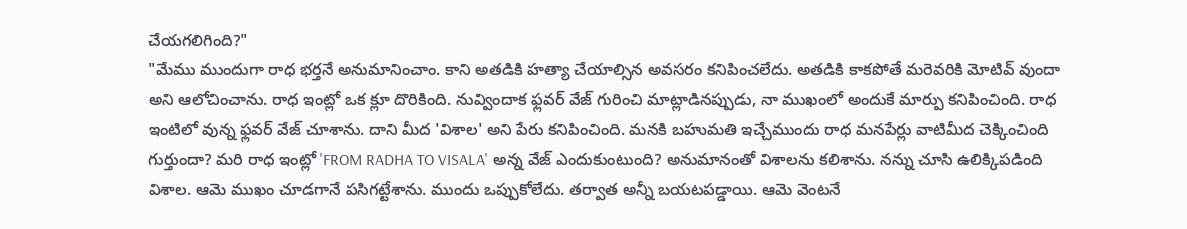చేయగలిగింది?"
"మేము ముందుగా రాధ భర్తనే అనుమానించాం. కాని అతడికి హత్యా చేయాల్సిన అవసరం కనిపించలేదు. అతడికి కాకపోతే మరెవరికి మోటివ్ వుందా అని ఆలోచించాను. రాధ ఇంట్లో ఒక క్లూ దొరికింది. నువ్విందాక ఫ్లవర్ వేజ్ గురించి మాట్లాడినప్పుడు, నా ముఖంలో అందుకే మార్పు కనిపించింది. రాధ ఇంటిలో వున్న ఫ్లవర్ వేజ్ చూశాను. దాని మీద 'విశాల' అని పేరు కనిపించింది. మనకి బహుమతి ఇచ్చేముందు రాధ మనపేర్లు వాటిమీద చెక్కించింది గుర్తుందా? మరి రాధ ఇంట్లో 'FROM RADHA TO VISALA' అన్న వేజ్ ఎందుకుంటుంది? అనుమానంతో విశాలను కలిశాను. నన్ను చూసి ఉలిక్కిపడింది విశాల. ఆమె ముఖం చూడగానే పసిగట్టేశాను. ముందు ఒప్పుకోలేదు. తర్వాత అన్నీ బయటపడ్డాయి. ఆమె వెంటనే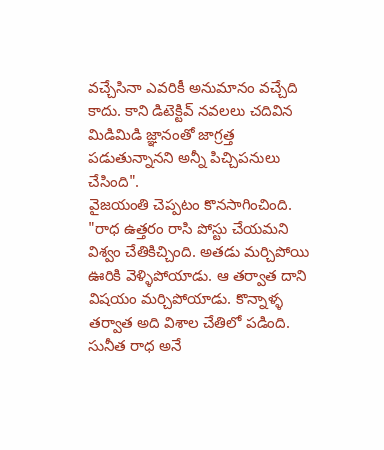వచ్చేసినా ఎవరికీ అనుమానం వచ్చేది కాదు. కాని డిటెక్టివ్ నవలలు చదివిన మిడిమిడి జ్ఞానంతో జాగ్రత్త పడుతున్నానని అన్నీ పిచ్చిపనులు చేసింది".
వైజయంతి చెప్పటం కొనసాగించింది.
"రాధ ఉత్తరం రాసి పోస్టు చేయమని విశ్వం చేతికిచ్చింది. అతడు మర్చిపోయి ఊరికి వెళ్ళిపోయాడు. ఆ తర్వాత దాని విషయం మర్చిపోయాడు. కొన్నాళ్ళ తర్వాత అది విశాల చేతిలో పడింది. సునీత రాధ అనే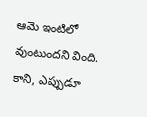ఆమె ఇంటిలో వుంటుందని వింది. కాని, ఎప్పుడూ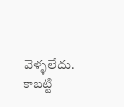వెళ్ళలేదు. కాబట్టి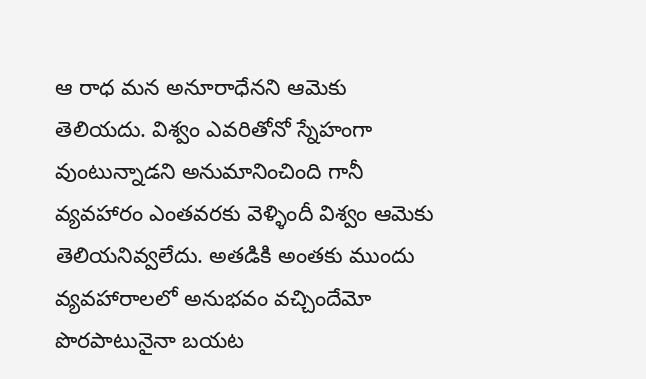ఆ రాధ మన అనూరాధేనని ఆమెకు తెలియదు. విశ్వం ఎవరితోనో స్నేహంగా వుంటున్నాడని అనుమానించింది గానీ వ్యవహారం ఎంతవరకు వెళ్ళిందీ విశ్వం ఆమెకు తెలియనివ్వలేదు. అతడికి అంతకు ముందు వ్యవహారాలలో అనుభవం వచ్చిందేమో పొరపాటునైనా బయట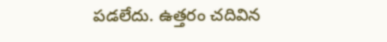పడలేదు. ఉత్తరం చదివిన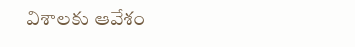విశాలకు ఆవేశం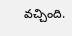వచ్చింది.